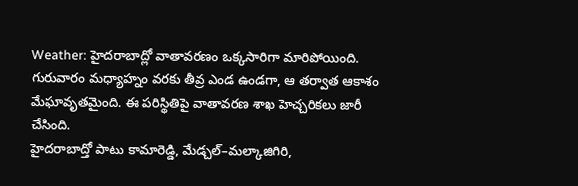Weather: హైదరాబాద్లో వాతావరణం ఒక్కసారిగా మారిపోయింది. గురువారం మధ్యాహ్నం వరకు తీవ్ర ఎండ ఉండగా, ఆ తర్వాత ఆకాశం మేఘావృతమైంది. ఈ పరిస్థితిపై వాతావరణ శాఖ హెచ్చరికలు జారీ చేసింది.
హైదరాబాద్తో పాటు కామారెడ్డి, మేడ్చల్–మల్కాజిగిరి,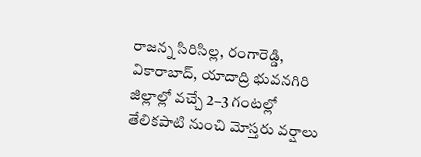రాజన్న సిరిసిల్ల, రంగారెడ్డి, వికారాబాద్, యాదాద్రి భువనగిరి జిల్లాల్లో వచ్చే 2–3 గంటల్లో తేలికపాటి నుంచి మోస్తరు వర్షాలు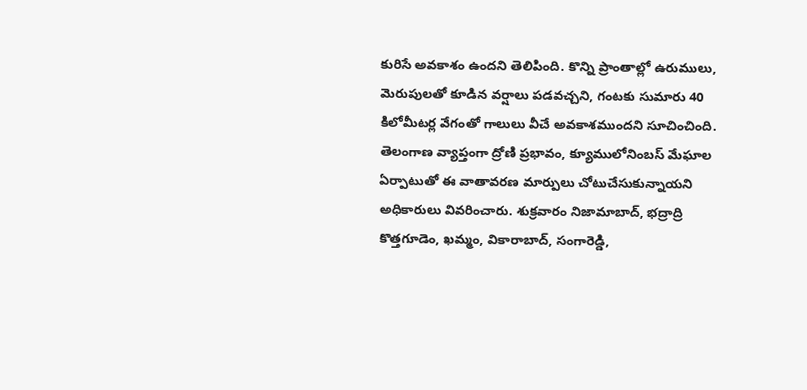కురిసే అవకాశం ఉందని తెలిపింది. కొన్ని ప్రాంతాల్లో ఉరుములు, మెరుపులతో కూడిన వర్షాలు పడవచ్చని, గంటకు సుమారు 40 కిలోమీటర్ల వేగంతో గాలులు వీచే అవకాశముందని సూచించింది.
తెలంగాణ వ్యాప్తంగా ద్రోణి ప్రభావం, క్యూములోనింబస్ మేఘాల ఏర్పాటుతో ఈ వాతావరణ మార్పులు చోటుచేసుకున్నాయని అధికారులు వివరించారు. శుక్రవారం నిజామాబాద్, భద్రాద్రి కొత్తగూడెం, ఖమ్మం, వికారాబాద్, సంగారెడ్డి,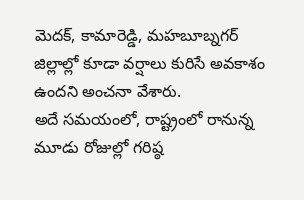మెదక్, కామారెడ్డి, మహబూబ్నగర్ జిల్లాల్లో కూడా వర్షాలు కురిసే అవకాశం ఉందని అంచనా వేశారు.
అదే సమయంలో, రాష్ట్రంలో రానున్న మూడు రోజుల్లో గరిష్ఠ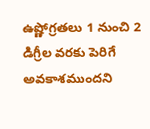ఉష్ణోగ్రతలు 1 నుంచి 2 డిగ్రీల వరకు పెరిగే అవకాశముందని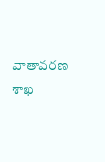వాతావరణ శాఖ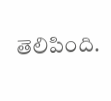తెలిపింది.